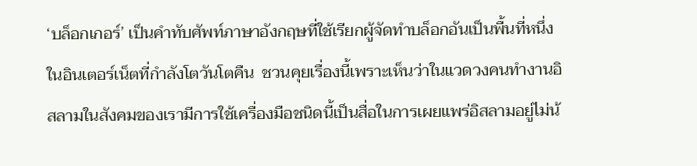‘บล็อกเกอร์’ เป็นคำทับศัพท์ภาษาอังกฤษที่ใช้เรียกผู้จัดทำบล็อกอันเป็นพื้นที่หนึ่งในอินเตอร์เน็ตที่กำลังโตวันโตคืน  ชวนคุยเรื่องนี้เพราะเห็นว่าในแวดวงคนทำงานอิสลามในสังคมของเรามีการใช้เครื่องมือชนิดนี้เป็นสื่อในการเผยแพร่อิสลามอยู่ไม่น้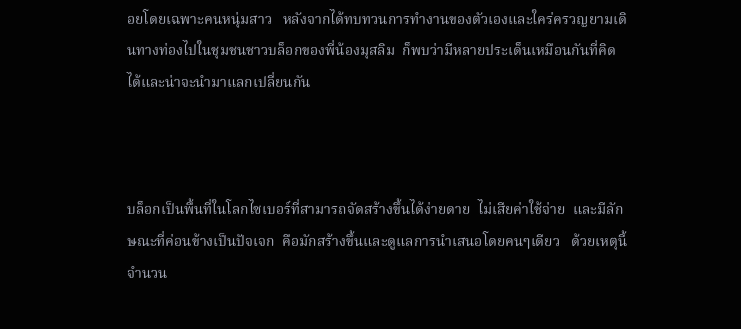อยโดยเฉพาะคนหนุ่มสาว   หลังจากได้ทบทวนการทำงานของตัวเองและใคร่ครวญยามเดินทางท่องไปในชุมชนชาวบล็อกของพี่น้องมุสลิม  ก็พบว่ามีหลายประเด็นเหมือนกันที่คิดได้และน่าจะนำมาแลกเปลี่ยนกัน



บล็อกเป็นพื้นที่ในโลกไซเบอร์ที่สามารถจัดสร้างขึ้นได้ง่ายดาย  ไม่เสียค่าใช้จ่าย  และมีลักษณะที่ค่อนข้างเป็นปัจเจก  คือมักสร้างขึ้นและดูแลการนำเสนอโดยคนๆเดียว   ด้วยเหตุนี้จำนวน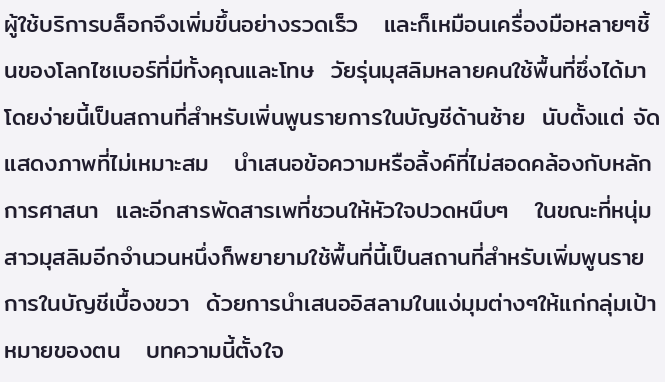ผู้ใช้บริการบล็อกจึงเพิ่มขึ้นอย่างรวดเร็ว   และก็เหมือนเครื่องมือหลายๆชิ้นของโลกไซเบอร์ที่มีทั้งคุณและโทษ  วัยรุ่นมุสลิมหลายคนใช้พื้นที่ซึ่งได้มาโดยง่ายนี้เป็นสถานที่สำหรับเพิ่นพูนรายการในบัญชีด้านซ้าย  นับตั้งแต่ จัดแสดงภาพที่ไม่เหมาะสม   นำเสนอข้อความหรือลิ้งค์ที่ไม่สอดคล้องกับหลักการศาสนา  และอีกสารพัดสารเพที่ชวนให้หัวใจปวดหนึบๆ   ในขณะที่หนุ่มสาวมุสลิมอีกจำนวนหนึ่งก็พยายามใช้พื้นที่นี้เป็นสถานที่สำหรับเพิ่มพูนรายการในบัญชีเบื้องขวา  ด้วยการนำเสนออิสลามในแง่มุมต่างๆให้แก่กลุ่มเป้าหมายของตน   บทความนี้ตั้งใจ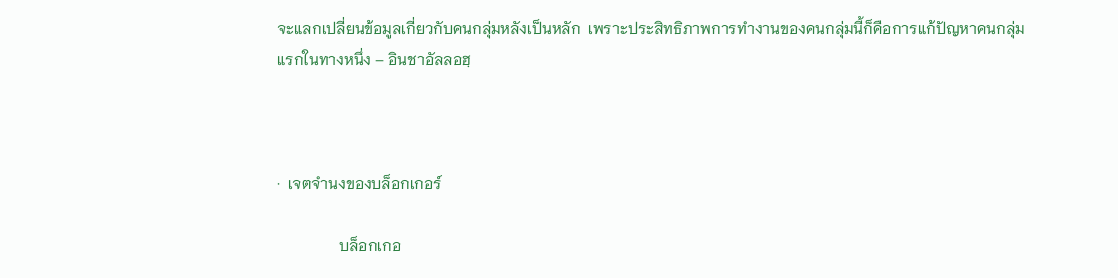จะแลกเปลี่ยนข้อมูลเกี่ยวกับคนกลุ่มหลังเป็นหลัก  เพราะประสิทธิภาพการทำงานของคนกลุ่มนี้ก็คือการแก้ปัญหาคนกลุ่มแรกในทางหนึ่ง – อินชาอัลลอฮฺ



·  เจตจำนงของบล็อกเกอร์

                บล็อกเกอ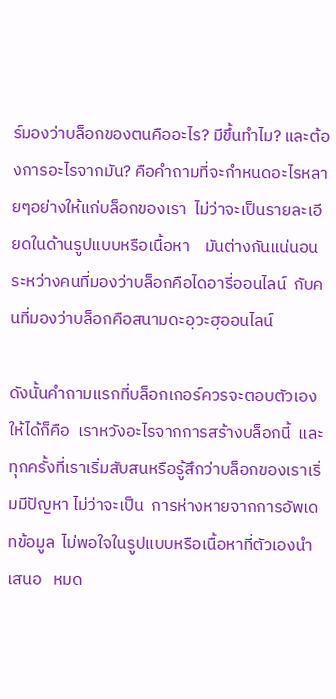ร์มองว่าบล็อกของตนคืออะไร? มีขึ้นทำไม? และต้องการอะไรจากมัน? คือคำถามที่จะกำหนดอะไรหลายๆอย่างให้แก่บล็อกของเรา  ไม่ว่าจะเป็นรายละเอียดในด้านรูปแบบหรือเนื้อหา    มันต่างกันแน่นอนระหว่างคนที่มองว่าบล็อกคือไดอารี่ออนไลน์  กับคนที่มองว่าบล็อกคือสนามดะอฺวะฮฺออนไลน์

ดังนั้นคำถามแรกที่บล็อกเกอร์ควรจะตอบตัวเองให้ได้ก็คือ  เราหวังอะไรจากการสร้างบล็อกนี้  และทุกครั้งที่เราเริ่มสับสนหรือรู้สึกว่าบล็อกของเราเริ่มมีปัญหา ไม่ว่าจะเป็น  การห่างหายจากการอัพเดทข้อมูล  ไม่พอใจในรูปแบบหรือเนื้อหาที่ตัวเองนำเสนอ   หมด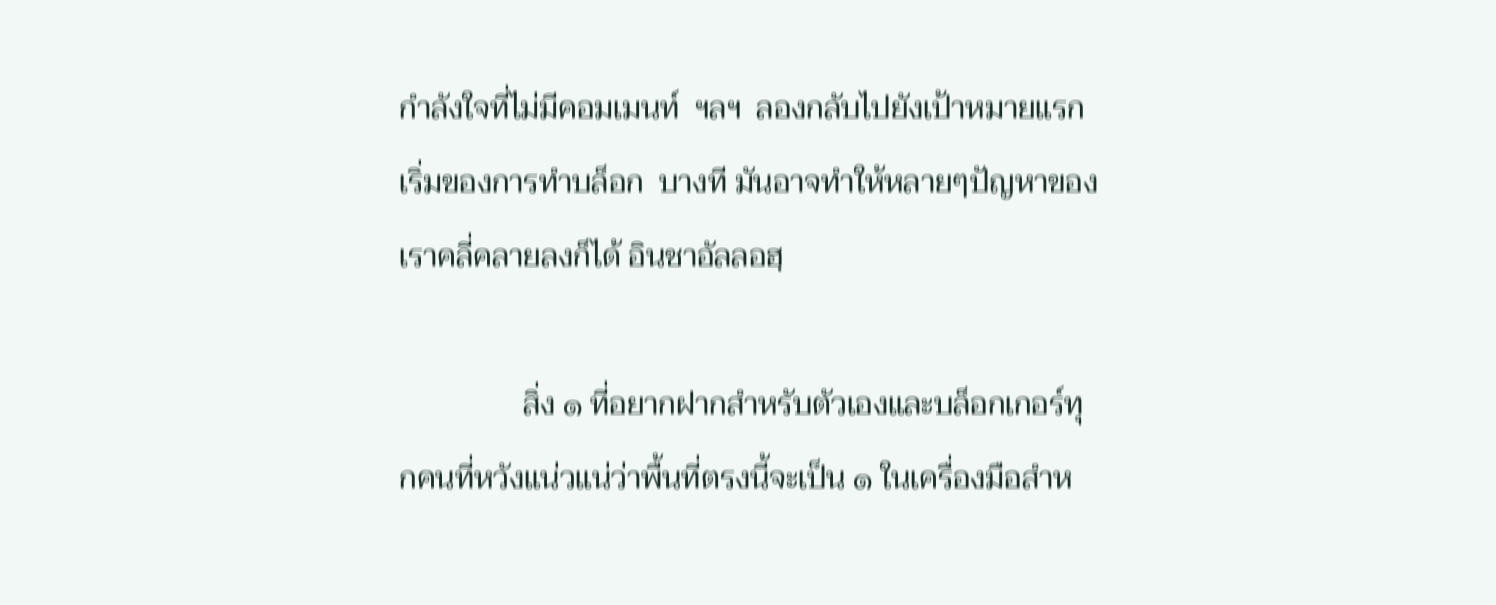กำลังใจที่ไม่มีคอมเมนท์  ฯลฯ  ลองกลับไปยังเป้าหมายแรกเริ่มของการทำบล็อก  บางที มันอาจทำให้หลายๆปัญหาของเราคลี่คลายลงก็ได้ อินชาอัลลอฮฺ

                สิ่ง ๑ ที่อยากฝากสำหรับตัวเองและบล็อกเกอร์ทุกคนที่หวังแน่วแน่ว่าพื้นที่ตรงนี้จะเป็น ๑ ในเครื่องมือสำห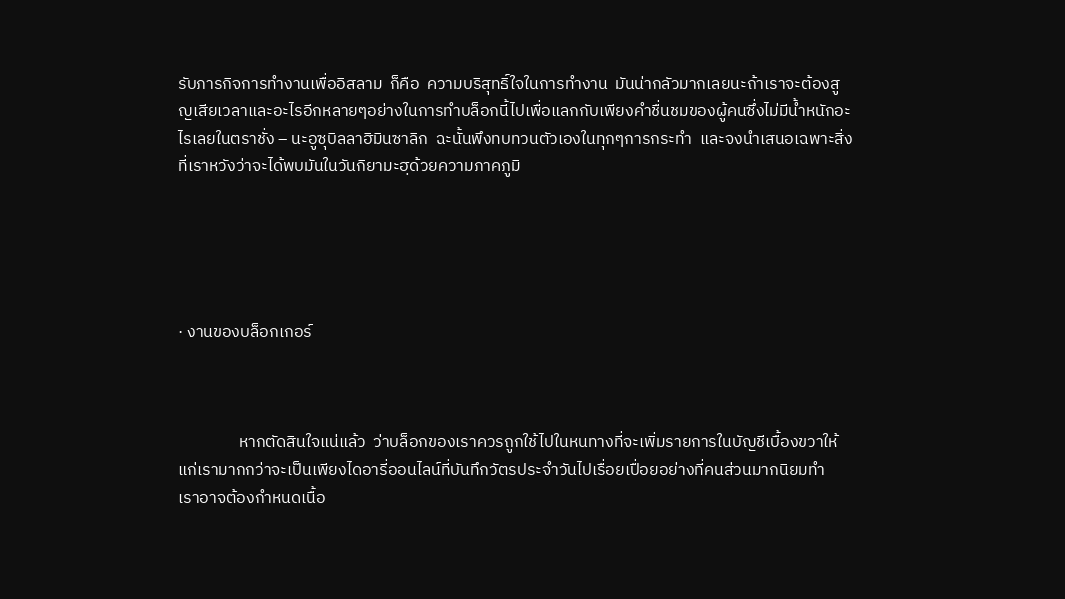รับภารกิจการทำงานเพื่ออิสลาม  ก็คือ  ความบริสุทธิ์ใจในการทำงาน  มันน่ากลัวมากเลยนะถ้าเราจะต้องสูญเสียเวลาและอะไรอีกหลายๆอย่างในการทำบล็อกนี้ไปเพื่อแลกกับเพียงคำชื่นชมของผู้คนซึ่งไม่มีน้ำหนักอะไรเลยในตราชั่ง – นะอูซุบิลลาฮิมินซาลิก  ฉะนั้นพึงทบทวนตัวเองในทุกๆการกระทำ  และจงนำเสนอเฉพาะสิ่งที่เราหวังว่าจะได้พบมันในวันกิยามะฮฺด้วยความภาคภูมิ





· งานของบล็อกเกอร์



                หากตัดสินใจแน่แล้ว  ว่าบล็อกของเราควรถูกใช้ไปในหนทางที่จะเพิ่มรายการในบัญชีเบื้องขวาให้แก่เรามากกว่าจะเป็นเพียงไดอารี่ออนไลน์ที่บันทึกวัตรประจำวันไปเรื่อยเปื่อยอย่างที่คนส่วนมากนิยมทำ   เราอาจต้องกำหนดเนื้อ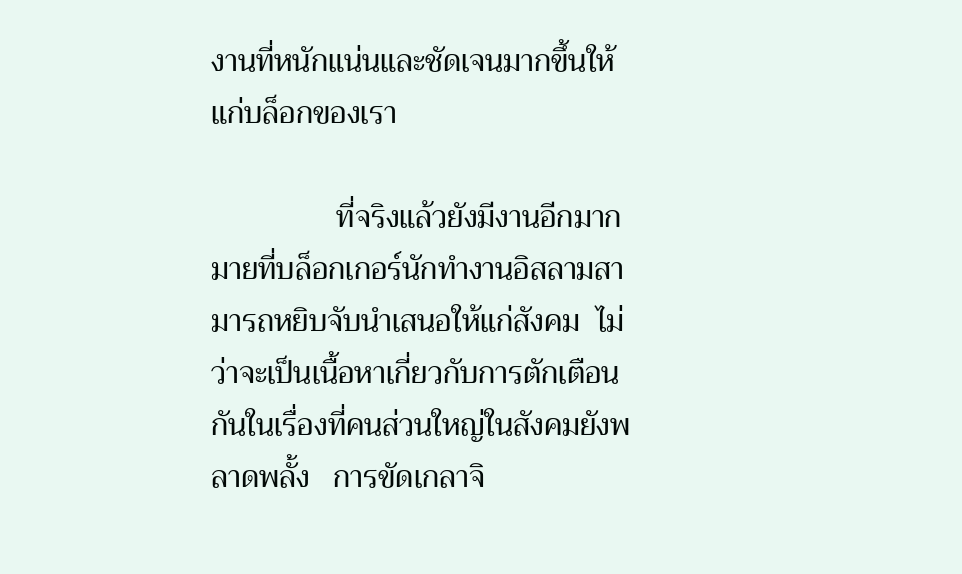งานที่หนักแน่นและชัดเจนมากขึ้นให้แก่บล็อกของเรา

                ที่จริงแล้วยังมีงานอีกมากมายที่บล็อกเกอร์นักทำงานอิสลามสามารถหยิบจับนำเสนอให้แก่สังคม  ไม่ว่าจะเป็นเนื้อหาเกี่ยวกับการตักเตือนกันในเรื่องที่คนส่วนใหญ่ในสังคมยังพลาดพลั้ง   การขัดเกลาจิ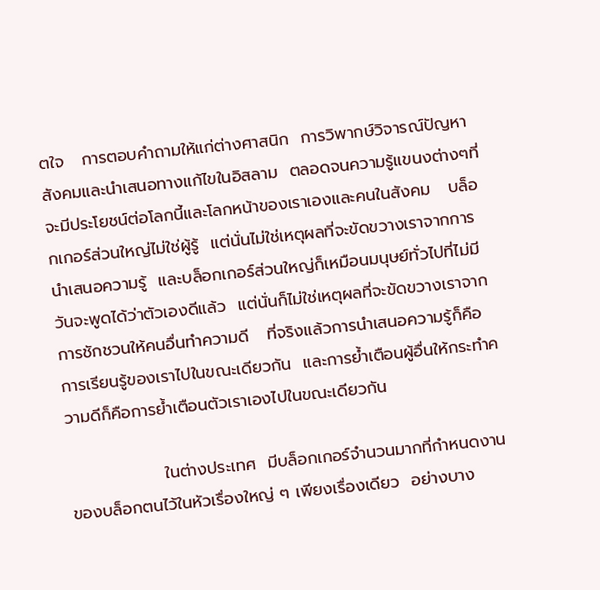ตใจ   การตอบคำถามให้แก่ต่างศาสนิก  การวิพากษ์วิจารณ์ปัญหาสังคมและนำเสนอทางแก้ไขในอิสลาม  ตลอดจนความรู้แขนงต่างๆที่จะมีประโยชน์ต่อโลกนี้และโลกหน้าของเราเองและคนในสังคม   บล็อกเกอร์ส่วนใหญ่ไม่ใช่ผู้รู้  แต่นั่นไม่ใช่เหตุผลที่จะขัดขวางเราจากการนำเสนอความรู้  และบล็อกเกอร์ส่วนใหญ่ก็เหมือนมนุษย์ทั่วไปที่ไม่มีวันจะพูดได้ว่าตัวเองดีแล้ว  แต่นั่นก็ไม่ใช่เหตุผลที่จะขัดขวางเราจากการชักชวนให้คนอื่นทำความดี   ที่จริงแล้วการนำเสนอความรู้ก็คือการเรียนรู้ของเราไปในขณะเดียวกัน  และการย้ำเตือนผู้อื่นให้กระทำความดีก็คือการย้ำเตือนตัวเราเองไปในขณะเดียวกัน

                ในต่างประเทศ  มีบล็อกเกอร์จำนวนมากที่กำหนดงานของบล็อกตนไว้ในหัวเรื่องใหญ่ ๆ เพียงเรื่องเดียว  อย่างบาง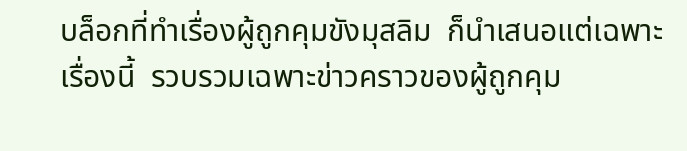บล็อกที่ทำเรื่องผู้ถูกคุมขังมุสลิม  ก็นำเสนอแต่เฉพาะเรื่องนี้  รวบรวมเฉพาะข่าวคราวของผู้ถูกคุม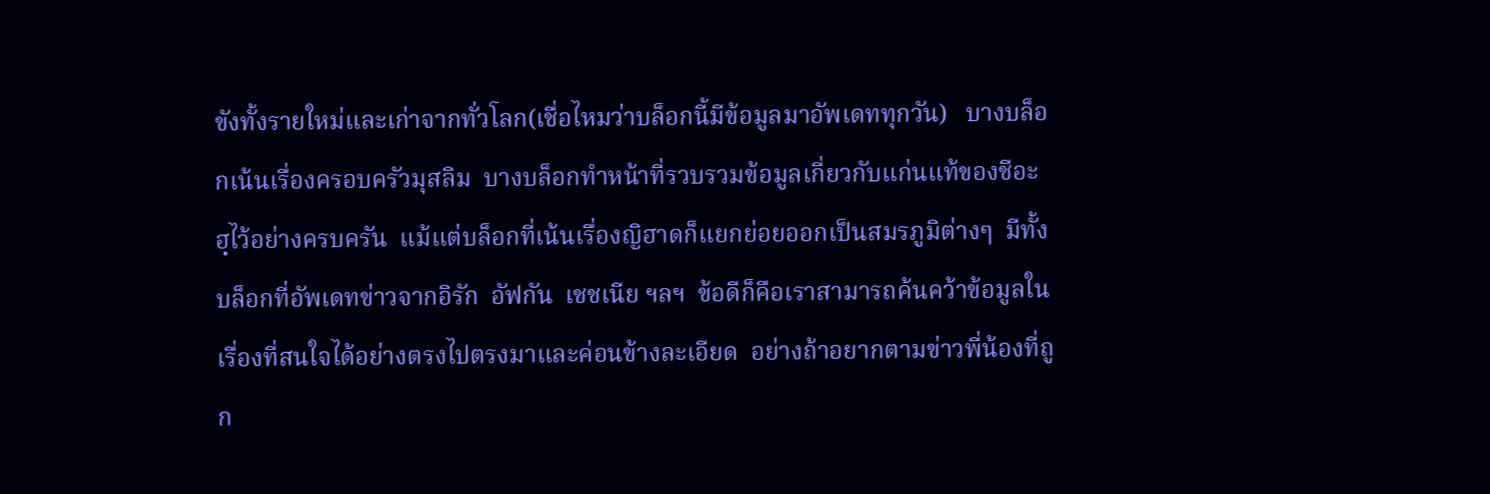ขังทั้งรายใหม่และเก่าจากทั่วโลก(เชื่อไหมว่าบล็อกนี้มีข้อมูลมาอัพเดททุกวัน)   บางบล็อกเน้นเรื่องครอบครัวมุสลิม  บางบล็อกทำหน้าที่รวบรวมข้อมูลเกี่ยวกับแก่นแท้ของชีอะฮฺไว้อย่างครบครัน  แม้แต่บล็อกที่เน้นเรื่องญิฮาดก็แยกย่อยออกเป็นสมรภูมิต่างๆ  มีทั้งบล็อกที่อัพเดทข่าวจากอิรัก  อัฟกัน  เชชเนีย ฯลฯ  ข้อดีก็คือเราสามารถค้นคว้าข้อมูลในเรื่องที่สนใจได้อย่างตรงไปตรงมาและค่อนข้างละเอียด  อย่างถ้าอยากตามข่าวพี่น้องที่ถูก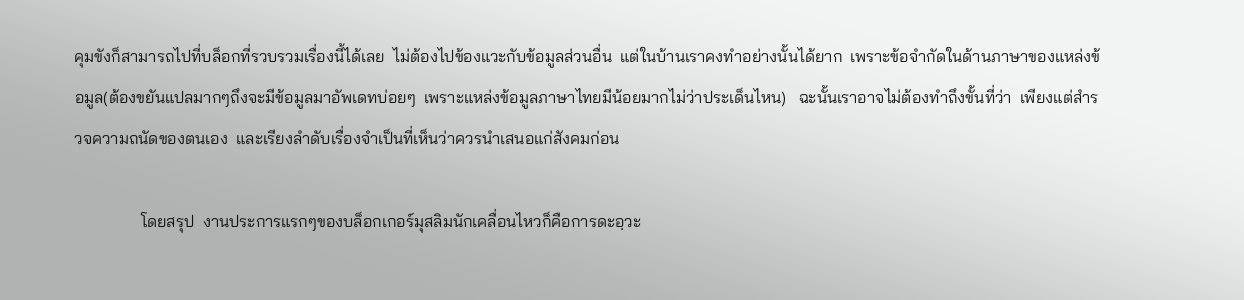คุมขังก็สามารถไปที่บล็อกที่รวบรวมเรื่องนี้ได้เลย  ไม่ต้องไปข้องแวะกับข้อมูลส่วนอื่น  แต่ในบ้านเราคงทำอย่างนั้นได้ยาก  เพราะข้อจำกัดในด้านภาษาของแหล่งข้อมูล(ต้องขยันแปลมากๆถึงจะมีข้อมูลมาอัพเดทบ่อยๆ  เพราะแหล่งข้อมูลภาษาไทยมีน้อยมากไม่ว่าประเด็นไหน)   ฉะนั้นเราอาจไม่ต้องทำถึงขั้นที่ว่า  เพียงแต่สำรวจความถนัดของตนเอง  และเรียงลำดับเรื่องจำเป็นที่เห็นว่าควรนำเสนอแก่สังคมก่อน

                โดยสรุป  งานประการแรกๆของบล็อกเกอร์มุสลิมนักเคลื่อนไหวก็คือการดะอฺวะ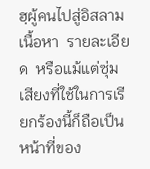ฮฺผู้คนไปสู่อิสลาม  เนื้อหา  รายละเอียด  หรือแม้แต่ซุ่มเสียงที่ใช้ในการเรียกร้องนี้ก็ถือเป็นหน้าที่ของ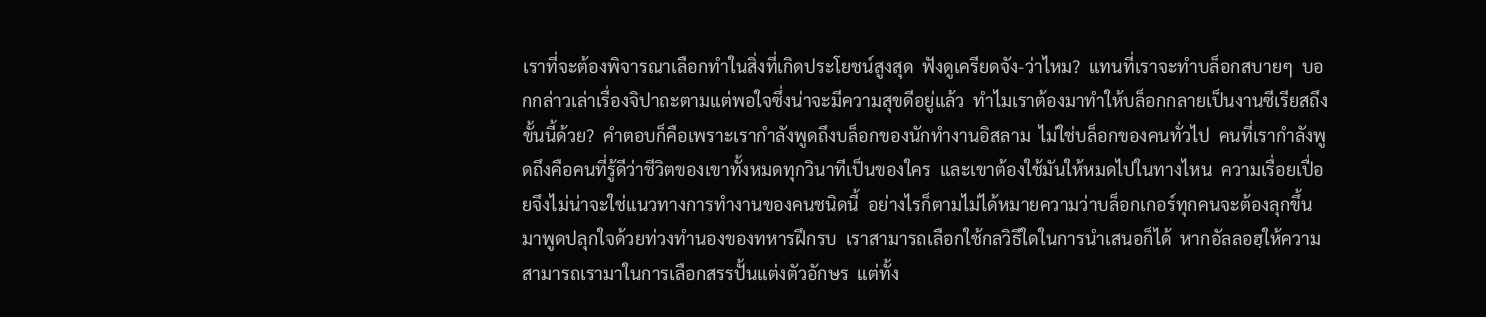เราที่จะต้องพิจารณาเลือกทำในสิ่งที่เกิดประโยชน์สูงสุด  ฟังดูเครียดจัง-ว่าไหม?  แทนที่เราจะทำบล็อกสบายๆ  บอกกล่าวเล่าเรื่องจิปาถะตามแต่พอใจซึ่งน่าจะมีความสุขดีอยู่แล้ว  ทำไมเราต้องมาทำให้บล็อกกลายเป็นงานซีเรียสถึงขั้นนี้ด้วย?  คำตอบก็คือเพราะเรากำลังพูดถึงบล็อกของนักทำงานอิสลาม  ไม่ใช่บล็อกของคนทั่วไป  คนที่เรากำลังพูดถึงคือคนที่รู้ดีว่าชีวิตของเขาทั้งหมดทุกวินาทีเป็นของใคร  และเขาต้องใช้มันให้หมดไปในทางไหน  ความเรื่อยเปื่อยจึงไม่น่าจะใช่แนวทางการทำงานของคนชนิดนี้  อย่างไรก็ตามไม่ได้หมายความว่าบล็อกเกอร์ทุกคนจะต้องลุกขึ้นมาพูดปลุกใจด้วยท่วงทำนองของทหารฝึกรบ  เราสามารถเลือกใช้กลวิธีใดในการนำเสนอก็ได้  หากอัลลอฮฺให้ความสามารถเรามาในการเลือกสรรปั้นแต่งตัวอักษร  แต่ทั้ง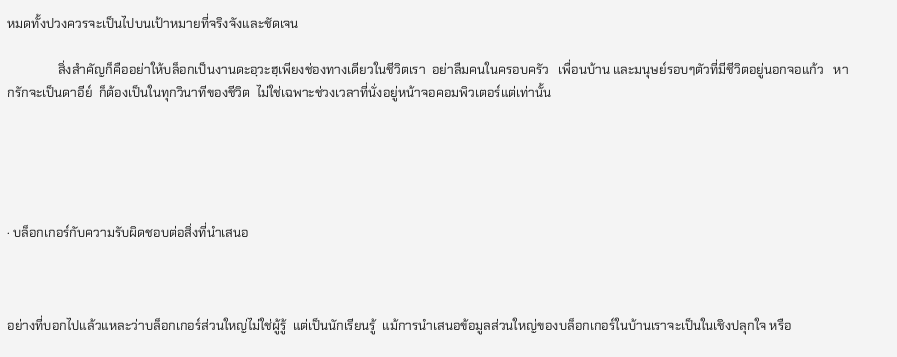หมดทั้งปวงควรจะเป็นไปบนเป้าหมายที่จริงจังและชัดเจน

                สิ่งสำคัญก็คืออย่าให้บล็อกเป็นงานดะอฺวะฮฺเพียงช่องทางเดียวในชีวิตเรา  อย่าลืมคนในครอบครัว   เพื่อนบ้าน และมนุษย์รอบๆตัวที่มีชีวิตอยู่นอกจอแก้ว   หากรักจะเป็นดาอีย์  ก็ต้องเป็นในทุกวินาทีของชีวิต  ไม่ใช่เฉพาะช่วงเวลาที่นั่งอยู่หน้าจอคอมพิวเตอร์แต่เท่านั้น





· บล็อกเกอร์กับความรับผิดชอบต่อสิ่งที่นำเสนอ



อย่างที่บอกไปแล้วแหละว่าบล็อกเกอร์ส่วนใหญ่ไม่ใช่ผู้รู้  แต่เป็นนักเรียนรู้  แม้การนำเสนอข้อมูลส่วนใหญ่ของบล็อกเกอร์ในบ้านเราจะเป็นในเชิงปลุกใจ หรือ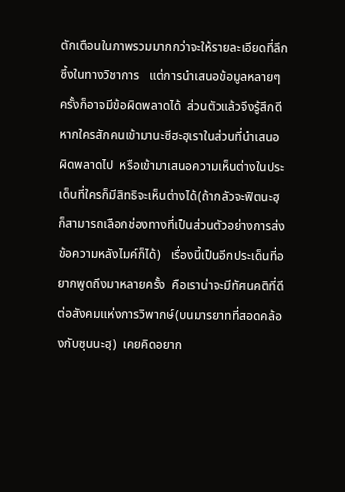ตักเตือนในภาพรวมมากกว่าจะให้รายละเอียดที่ลึกซึ้งในทางวิชาการ   แต่การนำเสนอข้อมูลหลายๆครั้งก็อาจมีข้อผิดพลาดได้  ส่วนตัวแล้วจึงรู้สึกดีหากใครสักคนเข้ามานะซีฮะฮฺเราในส่วนที่นำเสนอผิดพลาดไป  หรือเข้ามาเสนอความเห็นต่างในประเด็นที่ใครก็มีสิทธิจะเห็นต่างได้(ถ้ากลัวจะฟิตนะฮฺ  ก็สามารถเลือกช่องทางที่เป็นส่วนตัวอย่างการส่งข้อความหลังไมค์ก็ได้)   เรื่องนี้เป็นอีกประเด็นที่อยากพูดถึงมาหลายครั้ง  คือเราน่าจะมีทัศนคติที่ดีต่อสังคมแห่งการวิพากษ์(บนมารยาทที่สอดคล้องกับซุนนะฮฺ)  เคยคิดอยาก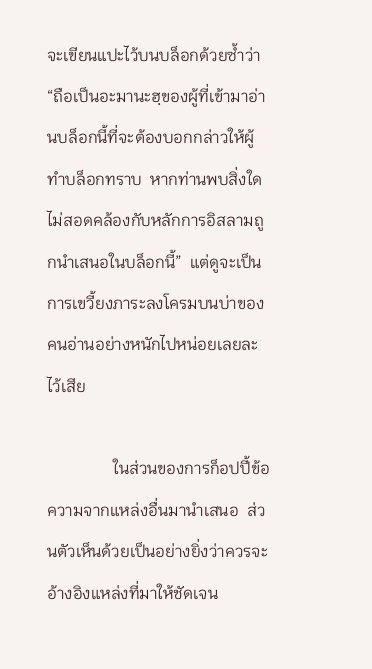จะเขียนแปะไว้บนบล็อกด้วยซ้ำว่า “ถือเป็นอะมานะฮฺของผู้ที่เข้ามาอ่านบล็อกนี้ที่จะต้องบอกกล่าวให้ผู้ทำบล็อกทราบ  หากท่านพบสิ่งใดไม่สอดคล้องกับหลักการอิสลามถูกนำเสนอในบล็อกนี้”  แต่ดูจะเป็นการเขวี้ยงภาระลงโครมบนบ่าของคนอ่านอย่างหนักไปหน่อยเลยละไว้เสีย

                ในส่วนของการก็อปปี้ข้อความจากแหล่งอื่นมานำเสนอ  ส่วนตัวเห็นด้วยเป็นอย่างยิ่งว่าควรจะอ้างอิงแหล่งที่มาให้ชัดเจน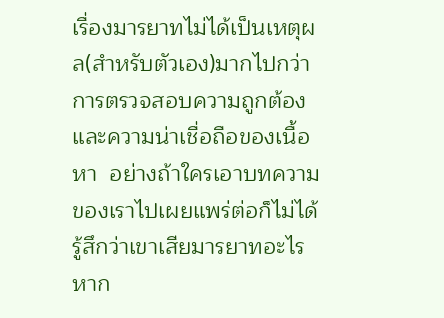เรื่องมารยาทไม่ได้เป็นเหตุผล(สำหรับตัวเอง)มากไปกว่าการตรวจสอบความถูกต้องและความน่าเชื่อถือของเนื้อหา  อย่างถ้าใครเอาบทความของเราไปเผยแพร่ต่อก็ไม่ได้รู้สึกว่าเขาเสียมารยาทอะไรหาก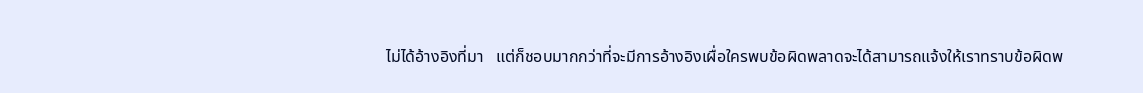ไม่ได้อ้างอิงที่มา   แต่ก็ชอบมากกว่าที่จะมีการอ้างอิงเผื่อใครพบข้อผิดพลาดจะได้สามารถแจ้งให้เราทราบข้อผิดพ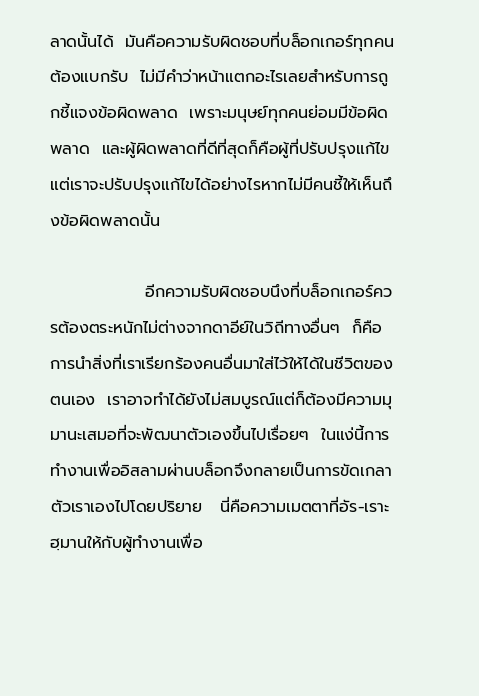ลาดนั้นได้  มันคือความรับผิดชอบที่บล็อกเกอร์ทุกคนต้องแบกรับ  ไม่มีคำว่าหน้าแตกอะไรเลยสำหรับการถูกชี้แจงข้อผิดพลาด  เพราะมนุษย์ทุกคนย่อมมีข้อผิดพลาด  และผู้ผิดพลาดที่ดีที่สุดก็คือผู้ที่ปรับปรุงแก้ไข  แต่เราจะปรับปรุงแก้ไขได้อย่างไรหากไม่มีคนชี้ให้เห็นถึงข้อผิดพลาดนั้น

                อีกความรับผิดชอบนึงที่บล็อกเกอร์ควรต้องตระหนักไม่ต่างจากดาอีย์ในวิถีทางอื่นๆ  ก็คือการนำสิ่งที่เราเรียกร้องคนอื่นมาใส่ไว้ให้ได้ในชีวิตของตนเอง  เราอาจทำได้ยังไม่สมบูรณ์แต่ก็ต้องมีความมุมานะเสมอที่จะพัฒนาตัวเองขึ้นไปเรื่อยๆ  ในแง่นี้การทำงานเพื่ออิสลามผ่านบล็อกจึงกลายเป็นการขัดเกลาตัวเราเองไปโดยปริยาย   นี่คือความเมตตาที่อัร-เราะฮฺมานให้กับผู้ทำงานเพื่อ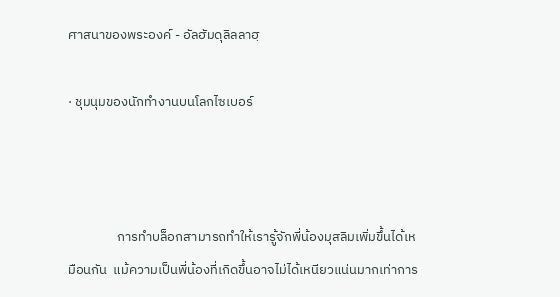ศาสนาของพระองค์ - อัลฮัมดุลิลลาฮฺ

· ชุมนุมของนักทำงานบนโลกไซเบอร์



                การทำบล็อกสามารถทำให้เรารู้จักพี่น้องมุสลิมเพิ่มขึ้นได้เหมือนกัน  แม้ความเป็นพี่น้องที่เกิดขึ้นอาจไม่ได้เหนียวแน่นมากเท่าการ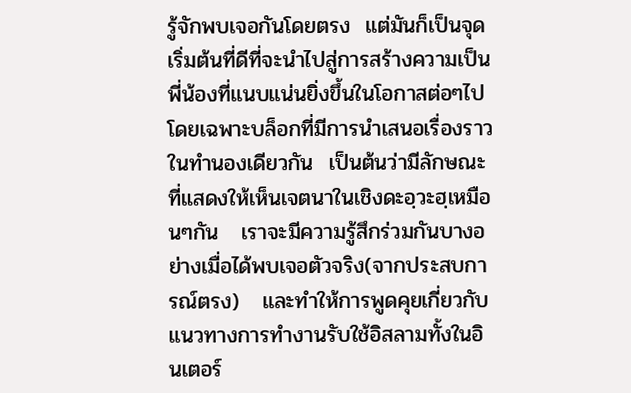รู้จักพบเจอกันโดยตรง  แต่มันก็เป็นจุดเริ่มต้นที่ดีที่จะนำไปสู่การสร้างความเป็นพี่น้องที่แนบแน่นยิ่งขึ้นในโอกาสต่อๆไป  โดยเฉพาะบล็อกที่มีการนำเสนอเรื่องราวในทำนองเดียวกัน  เป็นต้นว่ามีลักษณะที่แสดงให้เห็นเจตนาในเชิงดะอฺวะฮฺเหมือนๆกัน   เราจะมีความรู้สึกร่วมกันบางอย่างเมื่อได้พบเจอตัวจริง(จากประสบการณ์ตรง)   และทำให้การพูดคุยเกี่ยวกับแนวทางการทำงานรับใช้อิสลามทั้งในอินเตอร์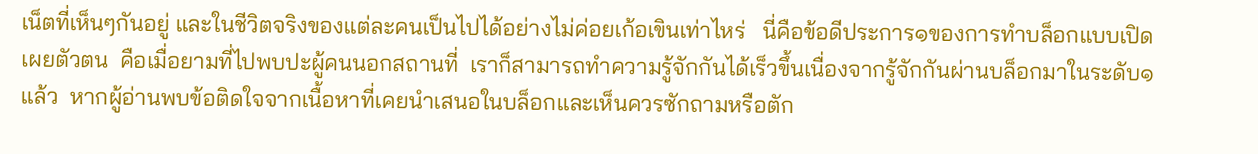เน็ตที่เห็นๆกันอยู่ และในชีวิตจริงของแต่ละคนเป็นไปได้อย่างไม่ค่อยเก้อเขินเท่าไหร่   นี่คือข้อดีประการ๑ของการทำบล็อกแบบเปิดเผยตัวตน  คือเมื่อยามที่ไปพบปะผู้คนนอกสถานที่  เราก็สามารถทำความรู้จักกันได้เร็วขึ้นเนื่องจากรู้จักกันผ่านบล็อกมาในระดับ๑แล้ว  หากผู้อ่านพบข้อติดใจจากเนื้อหาที่เคยนำเสนอในบล็อกและเห็นควรซักถามหรือตัก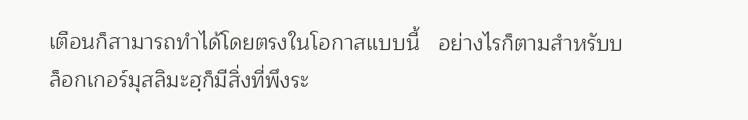เตือนก็สามารถทำได้โดยตรงในโอกาสแบบนี้   อย่างไรก็ตามสำหรับบล็อกเกอร์มุสลิมะฮฺก็มีสิ่งที่พึงระ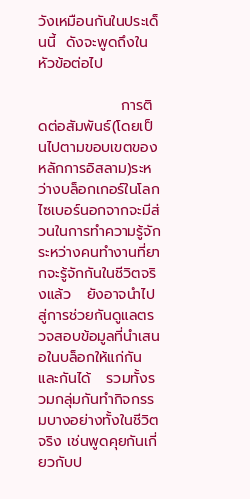วังเหมือนกันในประเด็นนี้  ดังจะพูดถึงในหัวข้อต่อไป

                การติดต่อสัมพันธ์(โดยเป็นไปตามขอบเขตของหลักการอิสลาม)ระหว่างบล็อกเกอร์ในโลกไซเบอร์นอกจากจะมีส่วนในการทำความรู้จักระหว่างคนทำงานที่ยากจะรู้จักกันในชีวิตจริงแล้ว   ยังอาจนำไปสู่การช่วยกันดูแลตรวจสอบข้อมูลที่นำเสนอในบล็อกให้แก่กันและกันได้   รวมทั้งรวมกลุ่มกันทำกิจกรรมบางอย่างทั้งในชีวิตจริง เช่นพูดคุยกันเกี่ยวกับป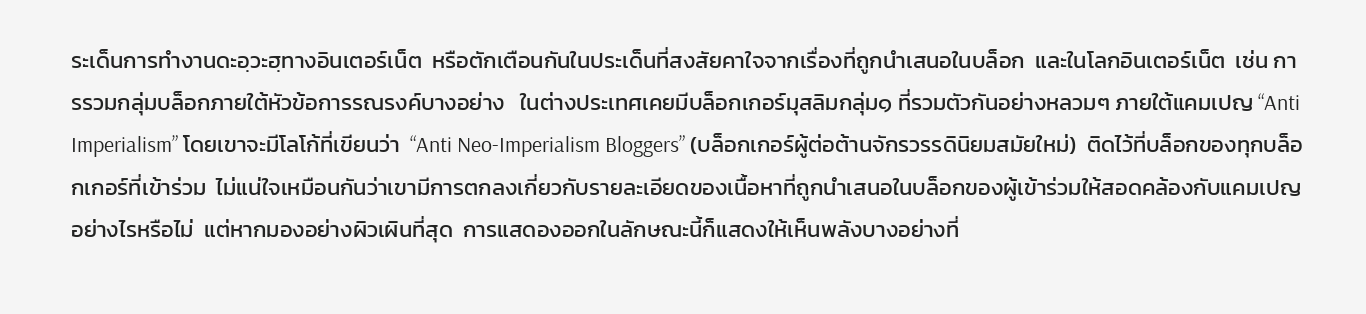ระเด็นการทำงานดะอฺวะฮฺทางอินเตอร์เน็ต  หรือตักเตือนกันในประเด็นที่สงสัยคาใจจากเรื่องที่ถูกนำเสนอในบล็อก  และในโลกอินเตอร์เน็ต  เช่น การรวมกลุ่มบล็อกภายใต้หัวข้อการรณรงค์บางอย่าง   ในต่างประเทศเคยมีบล็อกเกอร์มุสลิมกลุ่ม๑ ที่รวมตัวกันอย่างหลวมๆ ภายใต้แคมเปญ “Anti Imperialism” โดยเขาจะมีโลโก้ที่เขียนว่า  “Anti Neo-Imperialism Bloggers” (บล็อกเกอร์ผู้ต่อต้านจักรวรรดินิยมสมัยใหม่)  ติดไว้ที่บล็อกของทุกบล็อกเกอร์ที่เข้าร่วม  ไม่แน่ใจเหมือนกันว่าเขามีการตกลงเกี่ยวกับรายละเอียดของเนื้อหาที่ถูกนำเสนอในบล็อกของผู้เข้าร่วมให้สอดคล้องกับแคมเปญอย่างไรหรือไม่  แต่หากมองอย่างผิวเผินที่สุด  การแสดองออกในลักษณะนี้ก็แสดงให้เห็นพลังบางอย่างที่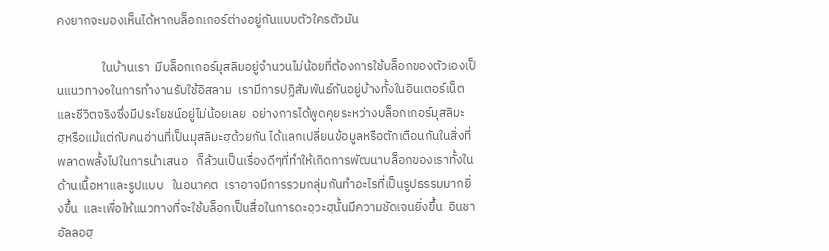คงยากจะมองเห็นได้หากบล็อกเกอร์ต่างอยู่กันแบบตัวใครตัวมัน

                ในบ้านเรา  มีบล็อกเกอร์มุสลิมอยู่จำนวนไม่น้อยที่ต้องการใช้บล็อกของตัวเองเป็นแนวทาง๑ในการทำงานรับใช้อิสลาม  เรามีการปฏิสัมพันธ์กันอยู่บ้างทั้งในอินเตอร์เน็ตและชีวิตจริงซึ่งมีประโยชน์อยู่ไม่น้อยเลย  อย่างการได้พูดคุยระหว่างบล็อกเกอร์มุสลิมะฮฺหรือแม้แต่กับคนอ่านที่เป็นมุสลิมะฮฺด้วยกัน ได้แลกเปลี่ยนข้อมูลหรือตักเตือนกันในสิ่งที่พลาดพลั้งไปในการนำเสนอ   ก็ล้วนเป็นเรื่องดีๆที่ทำให้เกิดการพัฒนาบล็อกของเราทั้งในด้านเนื้อหาและรูปแบบ   ในอนาคต  เราอาจมีการรวมกลุ่มกันทำอะไรที่เป็นรูปธรรมมากยิ่งขึ้น  และเพื่อให้แนวทางที่จะใช้บล็อกเป็นสื่อในการดะอฺวะฮฺนั้นมีความชัดเจนยิ่งขึ้น  อินชาอัลลอฮฺ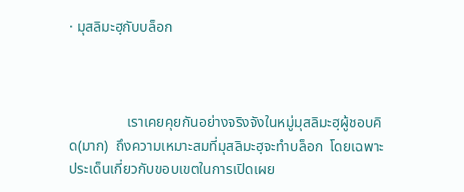· มุสลิมะฮฺกับบล็อก



                เราเคยคุยกันอย่างจริงจังในหมู่มุสลิมะฮฺผู้ชอบคิด(มาก)  ถึงความเหมาะสมที่มุสลิมะฮฺจะทำบล็อก  โดยเฉพาะประเด็นเกี่ยวกับขอบเขตในการเปิดเผย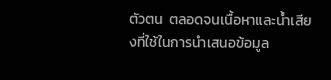ตัวตน  ตลอดจนเนื้อหาและน้ำเสียงที่ใช้ในการนำเสนอข้อมูล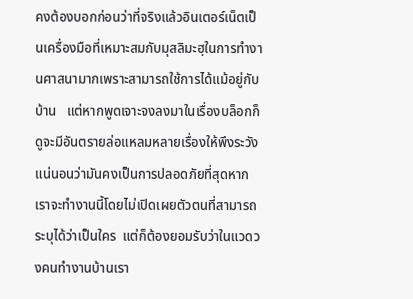คงต้องบอกก่อนว่าที่จริงแล้วอินเตอร์เน็ตเป็นเครื่องมือที่เหมาะสมกับมุสลิมะฮฺในการทำงานศาสนามากเพราะสามารถใช้การได้แม้อยู่กับบ้าน   แต่หากพูดเจาะจงลงมาในเรื่องบล็อกก็ดูจะมีอันตรายล่อแหลมหลายเรื่องให้พึงระวัง   แน่นอนว่ามันคงเป็นการปลอดภัยที่สุดหากเราจะทำงานนี้โดยไม่เปิดเผยตัวตนที่สามารถระบุได้ว่าเป็นใคร  แต่ก็ต้องยอมรับว่าในแวดวงคนทำงานบ้านเรา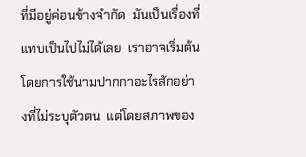ที่มีอยู่ค่อนข้างจำกัด  มันเป็นเรื่องที่แทบเป็นไปไม่ได้เลย  เราอาจเริ่มต้นโดยการใช้นามปากกาอะไรสักอย่างที่ไม่ระบุตัวตน  แต่โดยสภาพของ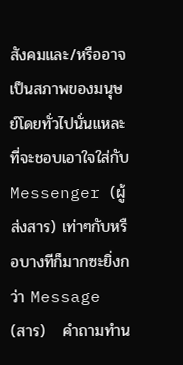สังคมและ/หรืออาจเป็นสภาพของมนุษย์โดยทั่วไปนั่นแหละที่จะชอบเอาใจใส่กับ Messenger (ผู้ส่งสาร) เท่าๆกับหรือบางทีก็มากซะยิ่งกว่า Message (สาร)   คำถามทำน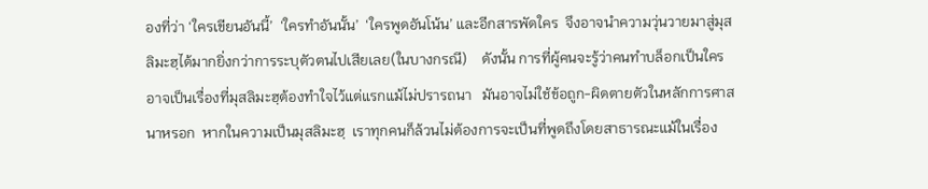องที่ว่า ‘ใครเขียนอันนี้’  ‘ใครทำอันนั้น’  ‘ใครพูดอันโน้น’ และอีกสารพัดใคร  จึงอาจนำความวุ่นวายมาสู่มุสลิมะฮฺได้มากยิ่งกว่าการระบุตัวตนไปเสียเลย(ในบางกรณี)    ดังนั้น การที่ผู้คนจะรู้ว่าคนทำบล็อกเป็นใครอาจเป็นเรื่องที่มุสลิมะฮฺต้องทำใจไว้แต่แรกแม้ไม่ปรารถนา   มันอาจไม่ใช้ข้อถูก-ผิดตายตัวในหลักการศาสนาหรอก  หากในความเป็นมุสลิมะฮฺ  เราทุกคนก็ล้วนไม่ต้องการจะเป็นที่พูดถึงโดยสาธารณะแม้ในเรื่อง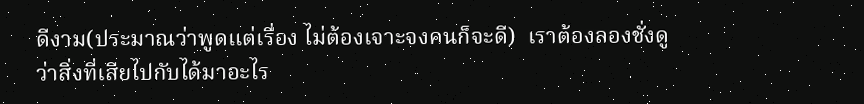ดีงาม(ประมาณว่าพูดแต่เรื่อง ไม่ต้องเจาะจงคนก็จะดี)  เราต้องลองชั่งดูว่าสิ่งที่เสียไปกับได้มาอะไร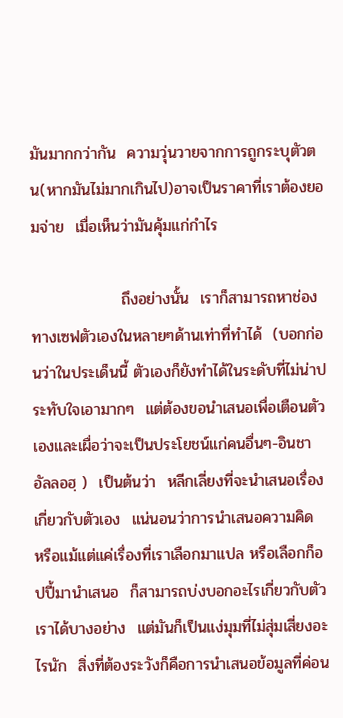มันมากกว่ากัน  ความวุ่นวายจากการถูกระบุตัวตน(หากมันไม่มากเกินไป)อาจเป็นราคาที่เราต้องยอมจ่าย  เมื่อเห็นว่ามันคุ้มแก่กำไร

                ถึงอย่างนั้น  เราก็สามารถหาช่องทางเซฟตัวเองในหลายๆด้านเท่าที่ทำได้  (บอกก่อนว่าในประเด็นนี้ ตัวเองก็ยังทำได้ในระดับที่ไม่น่าประทับใจเอามากๆ  แต่ต้องขอนำเสนอเพื่อเตือนตัวเองและเผื่อว่าจะเป็นประโยชน์แก่คนอื่นๆ-อินชาอัลลอฮฺ )  เป็นต้นว่า  หลีกเลี่ยงที่จะนำเสนอเรื่องเกี่ยวกับตัวเอง  แน่นอนว่าการนำเสนอความคิด  หรือแม้แต่แค่เรื่องที่เราเลือกมาแปล หรือเลือกก็อปปี้มานำเสนอ  ก็สามารถบ่งบอกอะไรเกี่ยวกับตัวเราได้บางอย่าง  แต่มันก็เป็นแง่มุมที่ไม่สุ่มเสี่ยงอะไรนัก  สิ่งที่ต้องระวังก็คือการนำเสนอข้อมูลที่ค่อน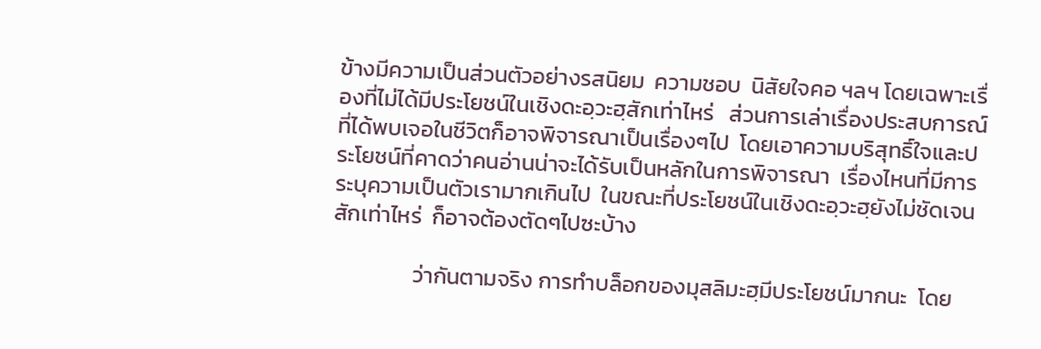ข้างมีความเป็นส่วนตัวอย่างรสนิยม  ความชอบ  นิสัยใจคอ ฯลฯ โดยเฉพาะเรื่องที่ไม่ได้มีประโยชน์ในเชิงดะอฺวะฮฺสักเท่าไหร่   ส่วนการเล่าเรื่องประสบการณ์ที่ได้พบเจอในชีวิตก็อาจพิจารณาเป็นเรื่องๆไป  โดยเอาความบริสุทธิ์ใจและประโยชน์ที่คาดว่าคนอ่านน่าจะได้รับเป็นหลักในการพิจารณา  เรื่องไหนที่มีการระบุความเป็นตัวเรามากเกินไป  ในขณะที่ประโยชน์ในเชิงดะอฺวะฮฺยังไม่ชัดเจนสักเท่าไหร่  ก็อาจต้องตัดๆไปซะบ้าง

                ว่ากันตามจริง การทำบล็อกของมุสลิมะฮฺมีประโยชน์มากนะ  โดย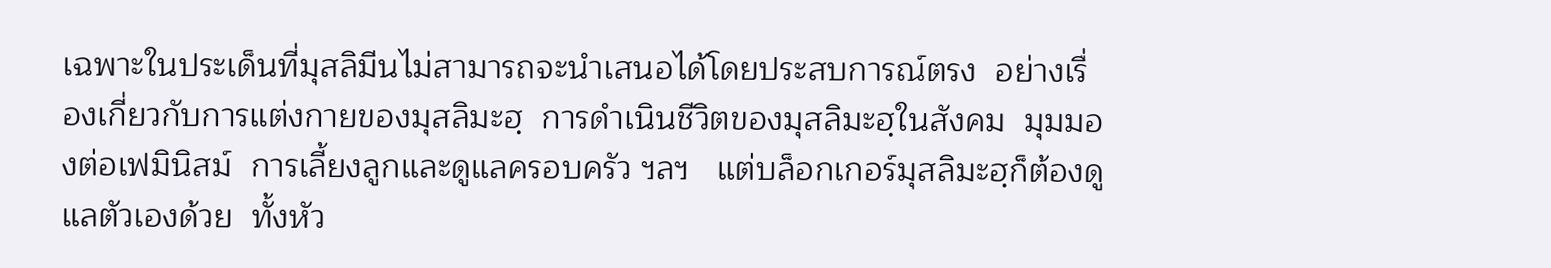เฉพาะในประเด็นที่มุสลิมีนไม่สามารถจะนำเสนอได้โดยประสบการณ์ตรง  อย่างเรื่องเกี่ยวกับการแต่งกายของมุสลิมะฮฺ  การดำเนินชีวิตของมุสลิมะฮฺในสังคม  มุมมองต่อเฟมินิสม์  การเลี้ยงลูกและดูแลครอบครัว ฯลฯ   แต่บล็อกเกอร์มุสลิมะฮฺก็ต้องดูแลตัวเองด้วย  ทั้งหัว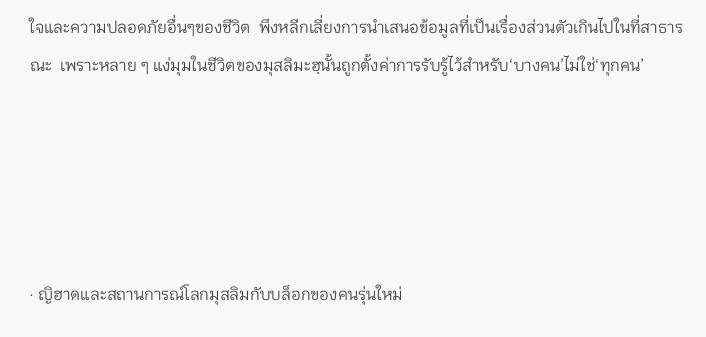ใจและความปลอดภัยอื่นๆของชีวิต  พึงหลีกเลี่ยงการนำเสนอข้อมูลที่เป็นเรื่องส่วนตัวเกินไปในที่สาธารณะ  เพราะหลาย ๆ แง่มุมในชีวิตของมุสลิมะฮฺนั้นถูกตั้งค่าการรับรู้ไว้สำหรับ‘บางคน’ไม่ใช่‘ทุกคน’





· ญิฮาดและสถานการณ์โลกมุสลิมกับบล็อกของคนรุ่นใหม่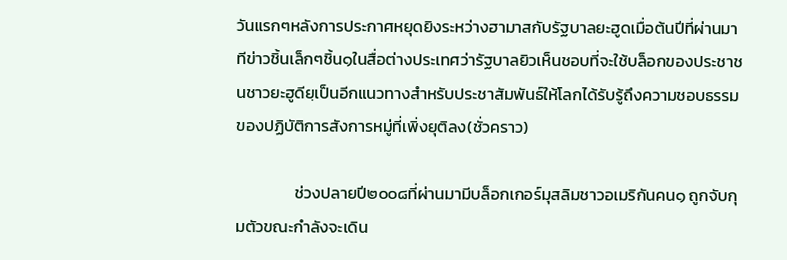วันแรกๆหลังการประกาศหยุดยิงระหว่างฮามาสกับรัฐบาลยะฮูดเมื่อต้นปีที่ผ่านมา ทีข่าวชิ้นเล็กๆชิ้น๑ในสื่อต่างประเทศว่ารัฐบาลยิวเห็นชอบที่จะใช้บล็อกของประชาชนชาวยะฮูดียฺเป็นอีกแนวทางสำหรับประชาสัมพันธ์ให้โลกได้รับรู้ถึงความชอบธรรมของปฏิบัติการสังการหมู่ที่เพิ่งยุติลง(ชั่วคราว)

                ช่วงปลายปี๒๐๐๘ที่ผ่านมามีบล็อกเกอร์มุสลิมชาวอเมริกันคน๑ ถูกจับกุมตัวขณะกำลังจะเดิน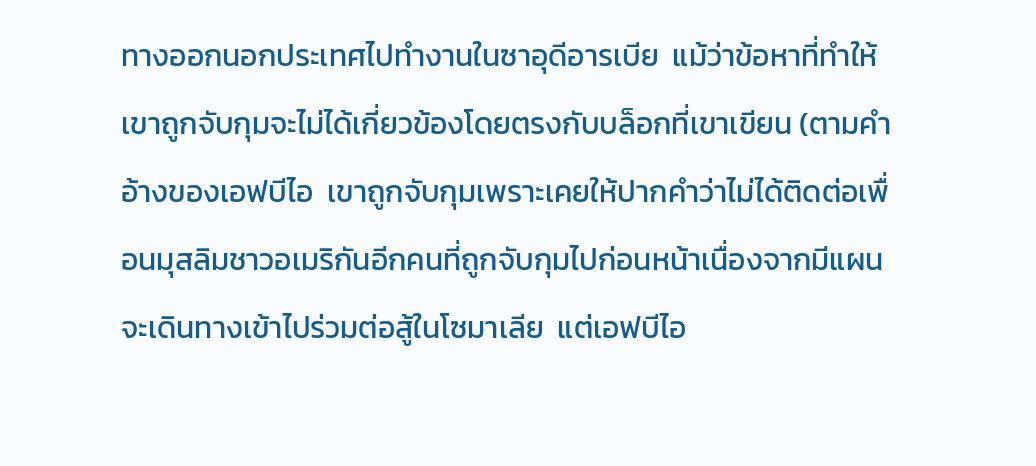ทางออกนอกประเทศไปทำงานในซาอุดีอารเบีย  แม้ว่าข้อหาที่ทำให้เขาถูกจับกุมจะไม่ได้เกี่ยวข้องโดยตรงกับบล็อกที่เขาเขียน (ตามคำอ้างของเอฟบีไอ  เขาถูกจับกุมเพราะเคยให้ปากคำว่าไม่ได้ติดต่อเพื่อนมุสลิมชาวอเมริกันอีกคนที่ถูกจับกุมไปก่อนหน้าเนื่องจากมีแผนจะเดินทางเข้าไปร่วมต่อสู้ในโซมาเลีย  แต่เอฟบีไอ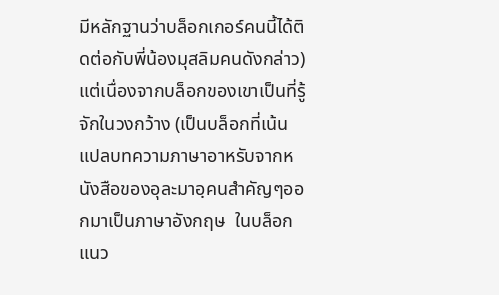มีหลักฐานว่าบล็อกเกอร์คนนี้ได้ติดต่อกับพี่น้องมุสลิมคนดังกล่าว)  แต่เนื่องจากบล็อกของเขาเป็นที่รู้จักในวงกว้าง (เป็นบล็อกที่เน้นแปลบทความภาษาอาหรับจากหนังสือของอุละมาอฺคนสำคัญๆออกมาเป็นภาษาอังกฤษ  ในบล็อกแนว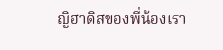ญิฮาดิสของพี่น้องเรา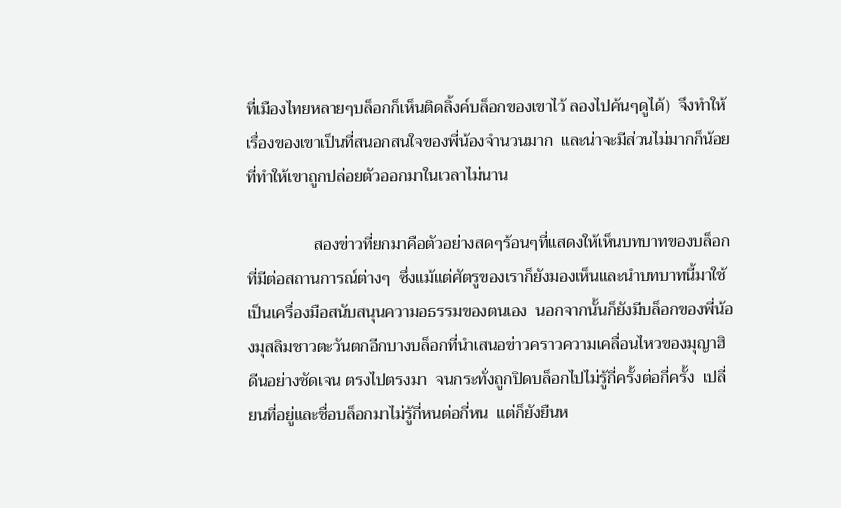ที่เมืองไทยหลายๆบล็อกก็เห็นติดลิ้งค์บล็อกของเขาไว้ ลองไปค้นๆดูได้)  จึงทำให้เรื่องของเขาเป็นที่สนอกสนใจของพี่น้องจำนวนมาก  และน่าจะมีส่วนไม่มากก็น้อยที่ทำให้เขาถูกปล่อยตัวออกมาในเวลาไม่นาน

                สองข่าวที่ยกมาคือตัวอย่างสดๆร้อนๆที่แสดงให้เห็นบทบาทของบล็อกที่มีต่อสถานการณ์ต่างๆ  ซึ่งแม้แต่ศัตรูของเราก็ยังมองเห็นและนำบทบาทนี้มาใช้เป็นเครื่องมือสนับสนุนความอธรรมของตนเอง  นอกจากนั้นก็ยังมีบล็อกของพี่น้องมุสลิมชาวตะวันตกอีกบางบล็อกที่นำเสนอข่าวคราวความเคลื่อนไหวของมุญาฮิดีนอย่างชัดเจน ตรงไปตรงมา  จนกระทั่งถูกปิดบล็อกไปไม่รู้กี่ครั้งต่อกี่ครั้ง  เปลี่ยนที่อยู่และชื่อบล็อกมาไม่รู้กี่หนต่อกี่หน  แต่ก็ยังยืนห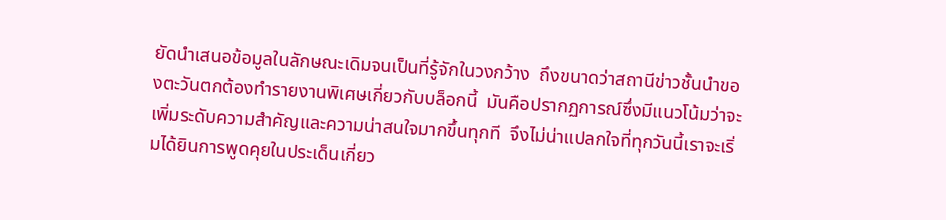ยัดนำเสนอข้อมูลในลักษณะเดิมจนเป็นที่รู้จักในวงกว้าง  ถึงขนาดว่าสถานีข่าวชั้นนำของตะวันตกต้องทำรายงานพิเศษเกี่ยวกับบล็อกนี้  มันคือปรากฏการณ์ซึ่งมีแนวโน้มว่าจะเพิ่มระดับความสำคัญและความน่าสนใจมากขึ้นทุกที  จึงไม่น่าแปลกใจที่ทุกวันนี้เราจะเริ่มได้ยินการพูดคุยในประเด็นเกี่ยว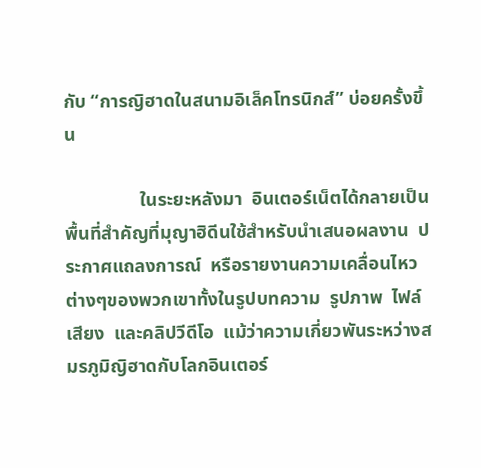กับ “การญิฮาดในสนามอิเล็คโทรนิกส์” บ่อยครั้งขึ้น

                ในระยะหลังมา  อินเตอร์เน็ตได้กลายเป็นพื้นที่สำคัญที่มุญาฮิดีนใช้สำหรับนำเสนอผลงาน  ประกาศแถลงการณ์  หรือรายงานความเคลื่อนไหวต่างๆของพวกเขาทั้งในรูปบทความ  รูปภาพ  ไฟล์เสียง  และคลิปวีดีโอ  แม้ว่าความเกี่ยวพันระหว่างสมรภูมิญิฮาดกับโลกอินเตอร์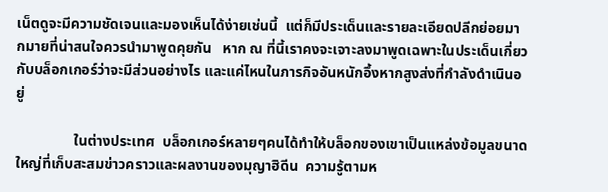เน็ตดูจะมีความชัดเจนและมองเห็นได้ง่ายเช่นนี้  แต่ก็มีประเด็นและรายละเอียดปลีกย่อยมากมายที่น่าสนใจควรนำมาพูดคุยกัน   หาก ณ ที่นี้เราคงจะเจาะลงมาพูดเฉพาะในประเด็นเกี่ยวกับบล็อกเกอร์ว่าจะมีส่วนอย่างไร และแค่ไหนในภารกิจอันหนักอึ้งหากสูงส่งที่กำลังดำเนินอยู่

                ในต่างประเทศ  บล็อกเกอร์หลายๆคนได้ทำให้บล็อกของเขาเป็นแหล่งข้อมูลขนาดใหญ่ที่เก็บสะสมข่าวคราวและผลงานของมุญาฮิดีน  ความรู้ตามห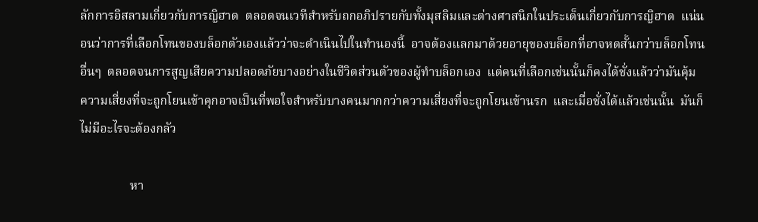ลักการอิสลามเกี่ยวกับการญิฮาด  ตลอดจนเวทีสำหรับถกอภิปรายกับทั้งมุสลิมและต่างศาสนิกในประเด็นเกี่ยวกับการญิฮาด  แน่นอนว่าการที่เลือกโทนของบล็อกตัวเองแล้วว่าจะดำเนินไปในทำนองนี้  อาจต้องแลกมาด้วยอายุของบล็อกที่อาจหดสั้นกว่าบล็อกโทนอื่นๆ  ตลอดจนการสูญเสียความปลอดภัยบางอย่างในชีวิตส่วนตัวของผู้ทำบล็อกเอง  แต่คนที่เลือกเช่นนั้นก็คงได้ชั่งแล้วว่ามันคุ้ม  ความเสี่ยงที่จะถูกโยนเข้าคุกอาจเป็นที่พอใจสำหรับบางคนมากกว่าความเสี่ยงที่จะถูกโยนเข้านรก  และเมื่อชั่งได้แล้วเช่นนั้น  มันก็ไม่มีอะไรจะต้องกลัว

                หา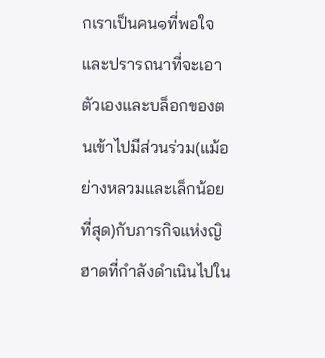กเราเป็นคน๑ที่พอใจและปรารถนาที่จะเอาตัวเองและบล็อกของตนเข้าไปมีส่วนร่วม(แม้อย่างหลวมและเล็กน้อยที่สุด)กับภารกิจแห่งญิฮาดที่กำลังดำเนินไปใน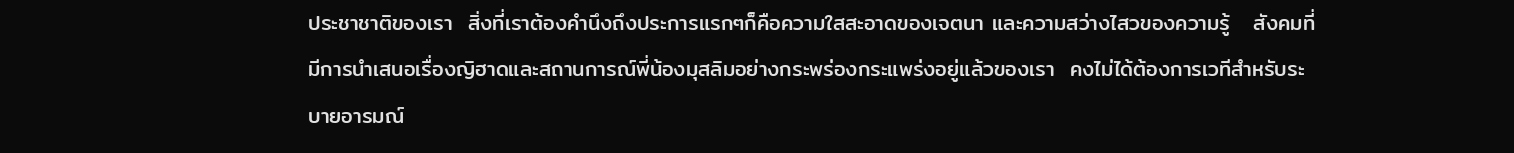ประชาชาติของเรา  สิ่งที่เราต้องคำนึงถึงประการแรกๆก็คือความใสสะอาดของเจตนา และความสว่างไสวของความรู้   สังคมที่มีการนำเสนอเรื่องญิฮาดและสถานการณ์พี่น้องมุสลิมอย่างกระพร่องกระแพร่งอยู่แล้วของเรา  คงไม่ได้ต้องการเวทีสำหรับระบายอารมณ์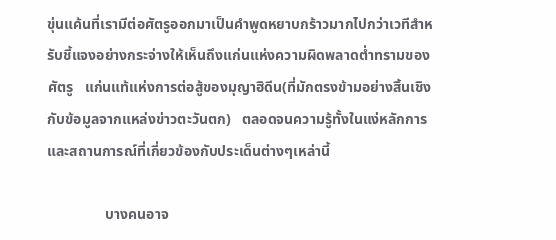ขุ่นแค้นที่เรามีต่อศัตรูออกมาเป็นคำพูดหยาบกร้าวมากไปกว่าเวทีสำหรับชี้แจงอย่างกระจ่างให้เห็นถึงแก่นแห่งความผิดพลาดต่ำทรามของศัตรู   แก่นแท้แห่งการต่อสู้ของมุญาฮิดีน(ที่มักตรงข้ามอย่างสิ้นเชิงกับข้อมูลจากแหล่งข่าวตะวันตก)   ตลอดจนความรู้ทั้งในแง่หลักการและสถานการณ์ที่เกี่ยวข้องกับประเด็นต่างๆเหล่านี้

                บางคนอาจ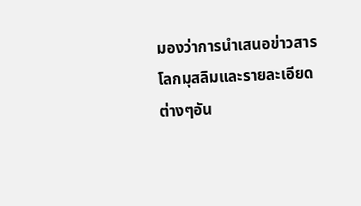มองว่าการนำเสนอข่าวสารโลกมุสลิมและรายละเอียดต่างๆอัน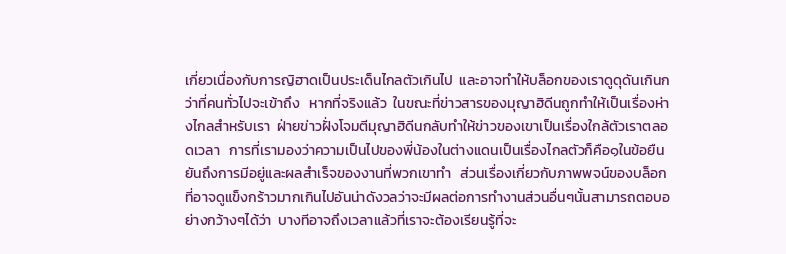เกี่ยวเนื่องกับการญิฮาดเป็นประเด็นไกลตัวเกินไป  และอาจทำให้บล็อกของเราดูดุดันเกินกว่าที่คนทั่วไปจะเข้าถึง   หากที่จริงแล้ว  ในขณะที่ข่าวสารของมุญาฮิดีนถูกทำให้เป็นเรื่องห่างไกลสำหรับเรา  ฝ่ายข่าวฝั่งโจมตีมุญาฮิดีนกลับทำให้ข่าวของเขาเป็นเรื่องใกล้ตัวเราตลอดเวลา   การที่เรามองว่าความเป็นไปของพี่น้องในต่างแดนเป็นเรื่องไกลตัวก็คือ๑ในข้อยืนยันถึงการมีอยู่และผลสำเร็จของงานที่พวกเขาทำ   ส่วนเรื่องเกี่ยวกับภาพพจน์ของบล็อกที่อาจดูแข็งกร้าวมากเกินไปอันน่าดังวลว่าจะมีผลต่อการทำงานส่วนอื่นๆนั้นสามารถตอบอย่างกว้างๆได้ว่า  บางทีอาจถึงเวลาแล้วที่เราจะต้องเรียนรู้ที่จะ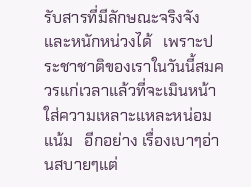รับสารที่มีลักษณะจริงจังและหนักหน่วงได้   เพราะประชาชาติของเราในวันนี้สมควรแก่เวลาแล้วที่จะเมินหน้าใส่ความเหลาะแหละหน่อมแน้ม   อีกอย่าง เรื่องเบาๆอ่านสบายๆแต่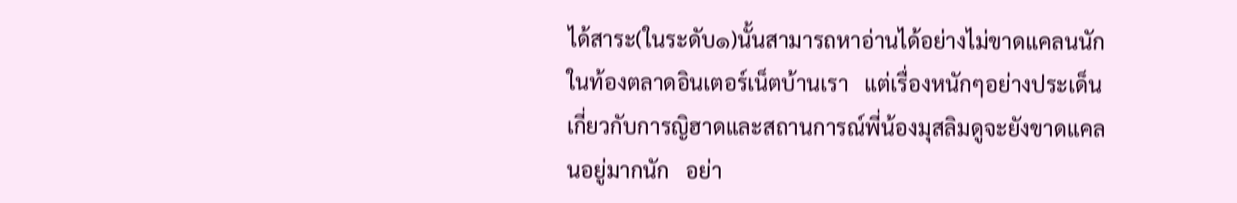ได้สาระ(ในระดับ๑)นั้นสามารถหาอ่านได้อย่างไม่ขาดแคลนนักในท้องตลาดอินเตอร์เน็ตบ้านเรา   แต่เรื่องหนักๆอย่างประเด็นเกี่ยวกับการญิฮาดและสถานการณ์พี่น้องมุสลิมดูจะยังขาดแคลนอยู่มากนัก   อย่า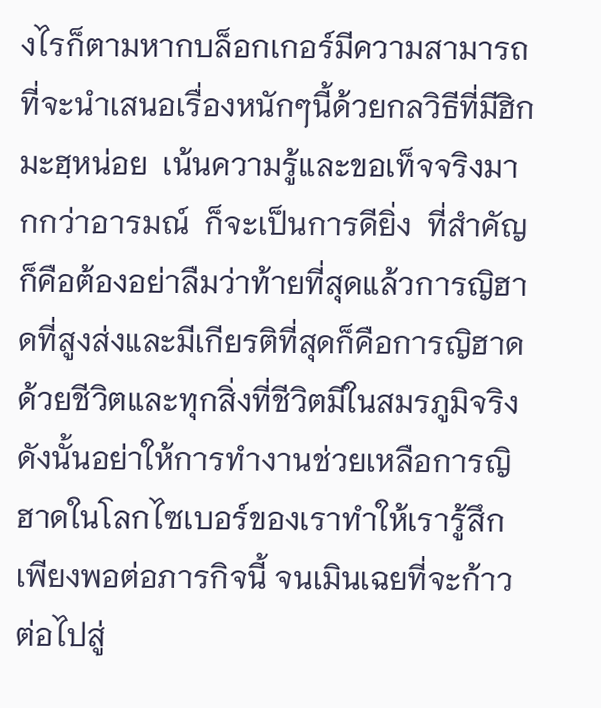งไรก็ตามหากบล็อกเกอร์มีความสามารถที่จะนำเสนอเรื่องหนักๆนี้ด้วยกลวิธีที่มีฮิกมะฮฺหน่อย  เน้นความรู้และขอเท็จจริงมากกว่าอารมณ์  ก็จะเป็นการดียิ่ง  ที่สำคัญก็คือต้องอย่าลืมว่าท้ายที่สุดแล้วการญิฮาดที่สูงส่งและมีเกียรติที่สุดก็คือการญิฮาดด้วยชีวิตและทุกสิ่งที่ชีวิตมีในสมรภูมิจริง  ดังนั้นอย่าให้การทำงานช่วยเหลือการญิฮาดในโลกไซเบอร์ของเราทำให้เรารู้สึกเพียงพอต่อภารกิจนี้ จนเมินเฉยที่จะก้าวต่อไปสู่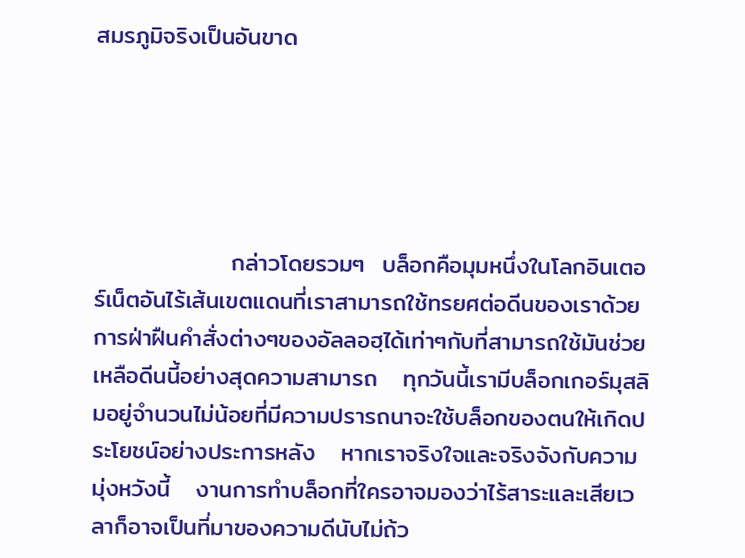สมรภูมิจริงเป็นอันขาด





                กล่าวโดยรวมๆ  บล็อกคือมุมหนึ่งในโลกอินเตอร์เน็ตอันไร้เส้นเขตแดนที่เราสามารถใช้ทรยศต่อดีนของเราด้วยการฝ่าฝืนคำสั่งต่างๆของอัลลอฮฺได้เท่าๆกับที่สามารถใช้มันช่วยเหลือดีนนี้อย่างสุดความสามารถ   ทุกวันนี้เรามีบล็อกเกอร์มุสลิมอยู่จำนวนไม่น้อยที่มีความปรารถนาจะใช้บล็อกของตนให้เกิดประโยชน์อย่างประการหลัง   หากเราจริงใจและจริงจังกับความมุ่งหวังนี้   งานการทำบล็อกที่ใครอาจมองว่าไร้สาระและเสียเวลาก็อาจเป็นที่มาของความดีนับไม่ถ้ว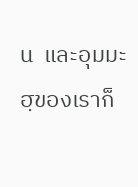น  และอุมมะฮฺของเราก็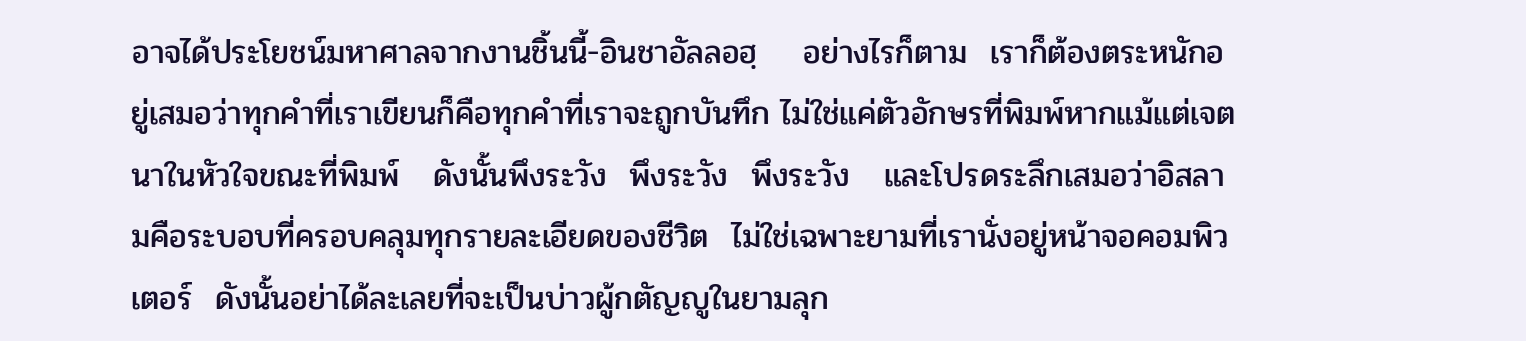อาจได้ประโยชน์มหาศาลจากงานชิ้นนี้-อินชาอัลลอฮฺ    อย่างไรก็ตาม  เราก็ต้องตระหนักอยู่เสมอว่าทุกคำที่เราเขียนก็คือทุกคำที่เราจะถูกบันทึก ไม่ใช่แค่ตัวอักษรที่พิมพ์หากแม้แต่เจตนาในหัวใจขณะที่พิมพ์   ดังนั้นพึงระวัง  พึงระวัง  พึงระวัง   และโปรดระลึกเสมอว่าอิสลามคือระบอบที่ครอบคลุมทุกรายละเอียดของชีวิต  ไม่ใช่เฉพาะยามที่เรานั่งอยู่หน้าจอคอมพิวเตอร์  ดังนั้นอย่าได้ละเลยที่จะเป็นบ่าวผู้กตัญญูในยามลุก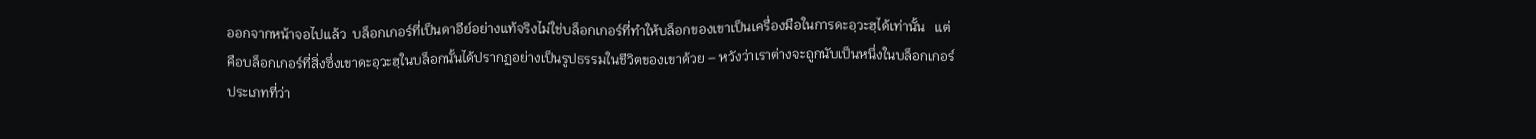ออกจากหน้าจอไปแล้ว  บล็อกเกอร์ที่เป็นดาอีย์อย่างแท้จริงไม่ใช่บล็อกเกอร์ที่ทำให้บล็อกของเขาเป็นเครื่องมือในการดะอฺวะฮฺได้เท่านั้น   แต่คือบล็อกเกอร์ที่สิ่งซึ่งเขาดะอฺวะฮฺในบล็อกนั้นได้ปรากฏอย่างเป็นรูปธรรมในชีวิตของเขาด้วย – หวังว่าเราต่างจะถูกนับเป็นหนึ่งในบล็อกเกอร์ประเภทที่ว่า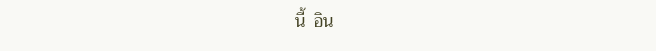นี้  อิน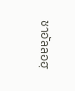ชาอัลลอฮฺ